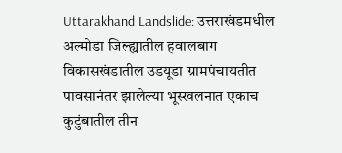Uttarakhand Landslide: उत्तराखंडमधील अल्मोडा जिल्ह्यातील हवालबाग विकासखंडातील उडयूडा ग्रामपंचायतीत पावसानंतर झालेल्या भूस्खलनात एकाच कुटुंबातील तीन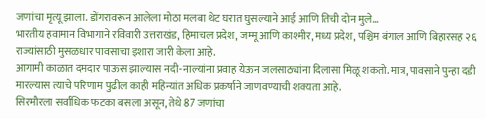जणांचा मृत्यू झाला. डोंगरावरून आलेला मोठा मलबा थेट घरात घुसल्याने आई आणि तिची दोन मुले…
भारतीय हवामान विभागाने रविवारी उत्तराखंड, हिमाचल प्रदेश, जम्मू आणि काश्मीर, मध्य प्रदेश, पश्चिम बंगाल आणि बिहारसह २६ राज्यांसाठी मुसळधार पावसाचा इशारा जारी केला आहे.
आगामी काळात दमदार पाऊस झाल्यास नदी-नाल्यांना प्रवाह येऊन जलसाठ्यांना दिलासा मिळू शकतो. मात्र, पावसाने पुन्हा दडी मारल्यास त्याचे परिणाम पुढील काही महिन्यांत अधिक प्रकर्षाने जाणवण्याची शक्यता आहे.
सिरमौरला सर्वाधिक फटका बसला असून, तेथे 87 जणांचा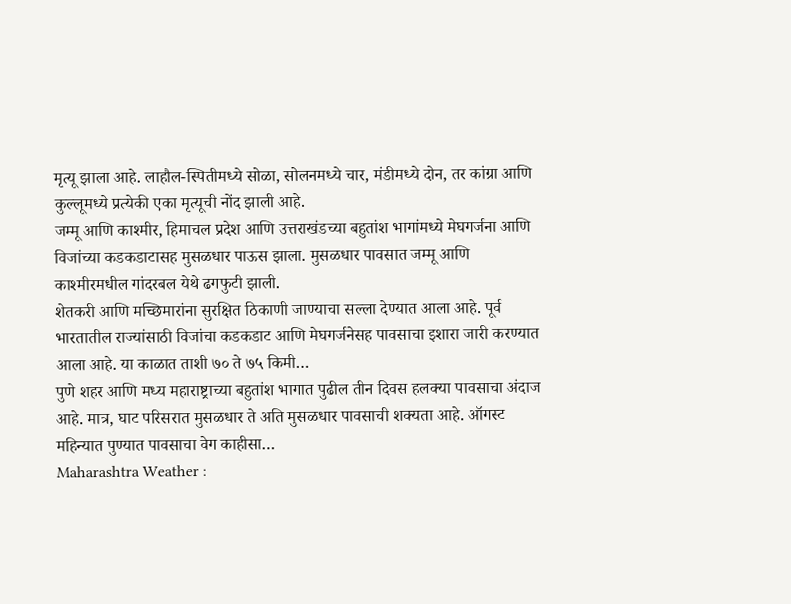मृत्यू झाला आहे. लाहौल-स्पितीमध्ये सोळा, सोलनमध्ये चार, मंडीमध्ये दोन, तर कांग्रा आणि कुल्लूमध्ये प्रत्येकी एका मृत्यूची नोंद झाली आहे.
जम्मू आणि काश्मीर, हिमाचल प्रदेश आणि उत्तराखंडच्या बहुतांश भागांमध्ये मेघगर्जना आणि विजांच्या कडकडाटासह मुसळधार पाऊस झाला. मुसळधार पावसात जम्मू आणि काश्मीरमधील गांदरबल येथे ढगफुटी झाली.
शेतकरी आणि मच्छिमारांना सुरक्षित ठिकाणी जाण्याचा सल्ला देण्यात आला आहे. पूर्व भारतातील राज्यांसाठी विजांचा कडकडाट आणि मेघगर्जनेसह पावसाचा इशारा जारी करण्यात आला आहे. या काळात ताशी ७० ते ७५ किमी…
पुणे शहर आणि मध्य महाराष्ट्राच्या बहुतांश भागात पुढील तीन दिवस हलक्या पावसाचा अंदाज आहे. मात्र, घाट परिसरात मुसळधार ते अति मुसळधार पावसाची शक्यता आहे. ऑगस्ट महिन्यात पुण्यात पावसाचा वेग काहीसा…
Maharashtra Weather :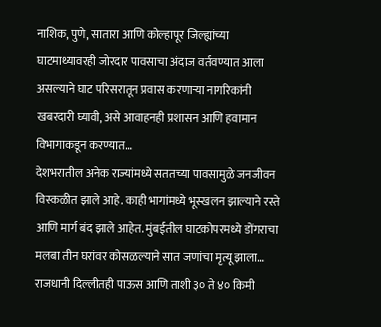नाशिक, पुणे, सातारा आणि कोल्हापूर जिल्ह्यांच्या घाटमाथ्यावरही जोरदार पावसाचा अंदाज वर्तवण्यात आला असल्याने घाट परिसरातून प्रवास करणाऱ्या नागरिकांनी खबरदारी घ्यावी, असे आवाहनही प्रशासन आणि हवामान विभागाकडून करण्यात…
देशभरातील अनेक राज्यांमध्ये सततच्या पावसामुळे जनजीवन विस्कळीत झाले आहे. काही भागांमध्ये भूस्खलन झाल्याने रस्ते आणि मार्ग बंद झाले आहेत. मुंबईतील घाटकोपरमध्ये डोंगराचा मलबा तीन घरांवर कोसळल्याने सात जणांचा मृत्यू झाला…
राजधानी दिल्लीतही पाऊस आणि ताशी ३० ते ४० किमी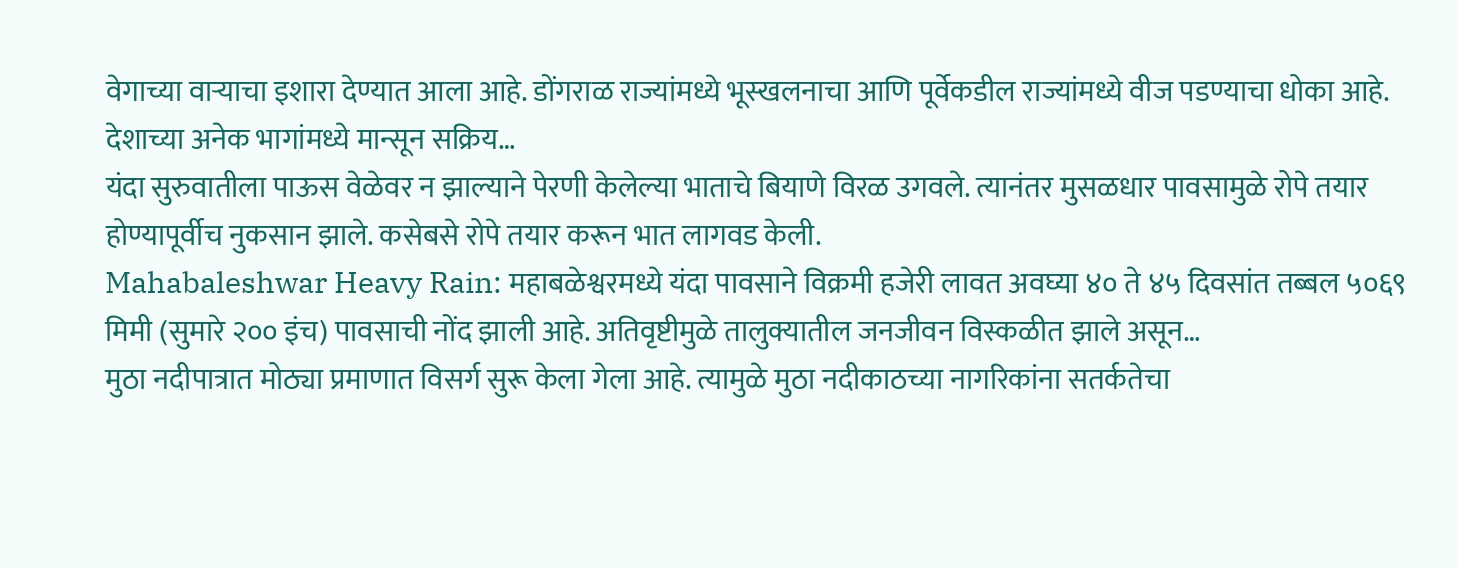वेगाच्या वाऱ्याचा इशारा देण्यात आला आहे. डोंगराळ राज्यांमध्ये भूस्खलनाचा आणि पूर्वेकडील राज्यांमध्ये वीज पडण्याचा धोका आहे. देशाच्या अनेक भागांमध्ये मान्सून सक्रिय…
यंदा सुरुवातीला पाऊस वेळेवर न झाल्याने पेरणी केलेल्या भाताचे बियाणे विरळ उगवले. त्यानंतर मुसळधार पावसामुळे रोपे तयार होण्यापूर्वीच नुकसान झाले. कसेबसे रोपे तयार करून भात लागवड केली.
Mahabaleshwar Heavy Rain: महाबळेश्वरमध्ये यंदा पावसाने विक्रमी हजेरी लावत अवघ्या ४० ते ४५ दिवसांत तब्बल ५०६९ मिमी (सुमारे २०० इंच) पावसाची नोंद झाली आहे. अतिवृष्टीमुळे तालुक्यातील जनजीवन विस्कळीत झाले असून…
मुठा नदीपात्रात मोठ्या प्रमाणात विसर्ग सुरू केला गेला आहे. त्यामुळे मुठा नदीकाठच्या नागरिकांना सतर्कतेचा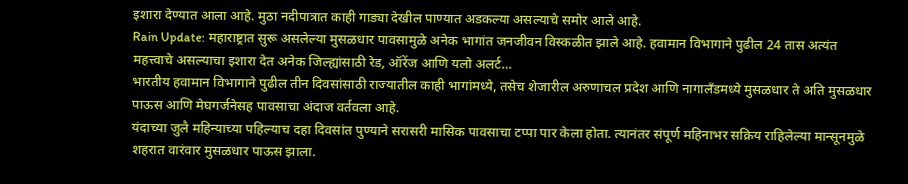इशारा देण्यात आला आहे. मुठा नदीपात्रात काही गाड्या देखील पाण्यात अडकल्या असल्याचे समोर आले आहे.
Rain Update: महाराष्ट्रात सुरू असलेल्या मुसळधार पावसामुळे अनेक भागांत जनजीवन विस्कळीत झाले आहे. हवामान विभागाने पुढील 24 तास अत्यंत महत्त्वाचे असल्याचा इशारा देत अनेक जिल्ह्यांसाठी रेड, ऑरेंज आणि यलो अलर्ट…
भारतीय हवामान विभागाने पुढील तीन दिवसांसाठी राज्यातील काही भागांमध्ये, तसेच शेजारील अरुणाचल प्रदेश आणि नागालँडमध्ये मुसळधार ते अति मुसळधार पाऊस आणि मेघगर्जनेसह पावसाचा अंदाज वर्तवला आहे.
यंदाच्या जुलै महिन्याच्या पहिल्याच दहा दिवसांत पुण्याने सरासरी मासिक पावसाचा टप्पा पार केला होता. त्यानंतर संपूर्ण महिनाभर सक्रिय राहिलेल्या मान्सूनमुळे शहरात वारंवार मुसळधार पाऊस झाला.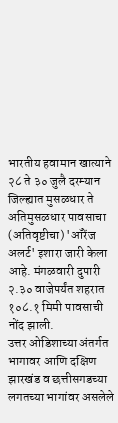भारतीय हवामान खात्याने २८ ते ३० जुलै दरम्यान जिल्ह्यात मुसळधार ते अतिमुसळधार पावसाचा (अतिवृष्टीचा) 'ऑरेंज अलर्ट' इशारा जारी केला आहे. मंगळवारी दुपारी २.३० वाजेपर्यंत शहरात १०८.१ मिमी पावसाची नोंद झाली.
उत्तर ओडिशाच्या अंतर्गत भागावर आणि दक्षिण झारखंड व छत्तीसगडच्या लगतच्या भागांवर असलेले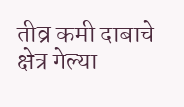तीव्र कमी दाबाचे क्षेत्र गेल्या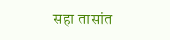सहा तासांत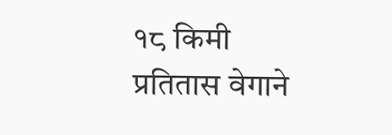१८ किमी प्रतितास वेगाने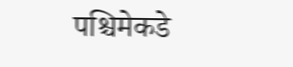पश्चिमेकडे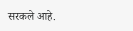सरकले आहे.